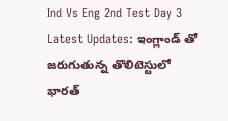Ind Vs Eng 2nd Test Day 3 Latest Updates: ఇంగ్లాండ్ తో జ‌రుగుతున్న తొలిటెస్టులో భారత్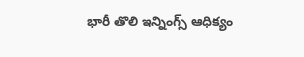భారీ తొలి ఇన్నింగ్స్ ఆధిక్యం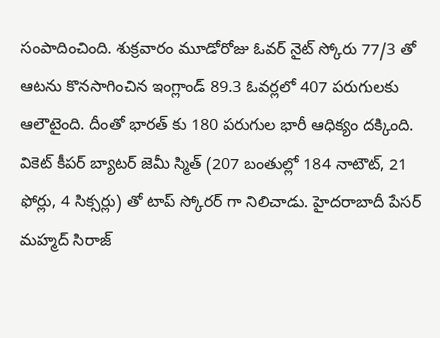సంపాదించింది. శుక్ర‌వారం మూడోరోజు ఓవ‌ర్ నైట్ స్కోరు 77/3 తో ఆట‌ను కొనసాగించిన ఇంగ్లాండ్ 89.3 ఓవ‌ర్ల‌లో 407 ప‌రుగుల‌కు ఆలౌటైంది. దీంతో భార‌త్ కు 180 ప‌రుగుల భారీ ఆధిక్యం ద‌క్కింది. వికెట్ కీప‌ర్ బ్యాట‌ర్ జెమీ స్మిత్ (207 బంతుల్లో 184 నాటౌట్, 21 ఫోర్లు, 4 సిక్స‌ర్లు) తో టాప్ స్కోర‌ర్ గా నిలిచాడు. హైద‌రాబాదీ పేస‌ర్ మ‌హ్మ‌ద్ సిరాజ్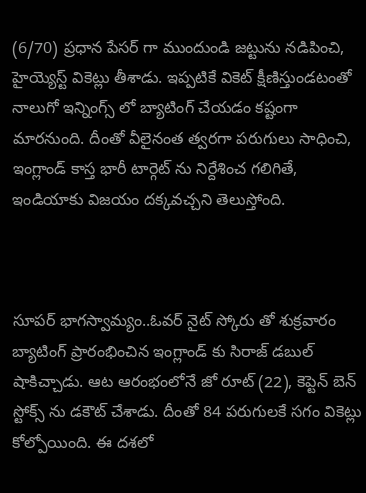(6/70) ప్ర‌ధాన పేస‌ర్ గా ముందుండి జ‌ట్టును న‌డిపించి, హైయ్యెస్ట్ వికెట్లు తీశాడు. ఇప్ప‌టికే వికెట్ క్షీణిస్తుండ‌టంతో నాలుగో ఇన్నింగ్స్ లో బ్యాటింగ్ చేయ‌డం క‌ష్టంగా మార‌నుంది. దీంతో వీలైనంత త్వ‌ర‌గా ప‌రుగులు సాధించి, ఇంగ్లాండ్ కాస్త భారీ టార్గెట్ ను నిర్దేశించ గ‌లిగితే, ఇండియాకు విజ‌యం ద‌క్క‌వ‌చ్చ‌ని తెలుస్తోంది.



సూపర్ భాగస్వామ్యం..ఓవ‌ర్ నైట్ స్కోరు తో శుక్ర‌వారం బ్యాటింగ్ ప్రారంభించిన ఇంగ్లాండ్ కు సిరాజ్ డ‌బుల్ షాకిచ్చాడు. ఆట ఆరంభంలోనే జో రూట్ (22), కెప్టెన్ బెన్ స్టోక్స్ ను డ‌కౌట్ చేశాడు. దీంతో 84 ప‌రుగుల‌కే స‌గం వికెట్లు కోల్పోయింది. ఈ ద‌శ‌లో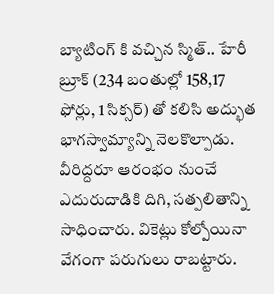బ్యాటింగ్ కి వ‌చ్చిన స్మిత్.. హేరీ బ్రూక్ (234 బంతుల్లో 158,17 ఫోర్లు, 1 సిక్స‌ర్) తో క‌లిసి అద్భుత భాగ‌స్వామ్యాన్ని నెల‌కొల్పాడు. వీరిద్ద‌రూ ఆరంభం నుంచే ఎదురుదాడికి దిగి, స‌త్ప‌లితాన్ని సాధించారు. వికెట్లు కోల్పోయినా వేగంగా ప‌రుగులు రాబ‌ట్టారు.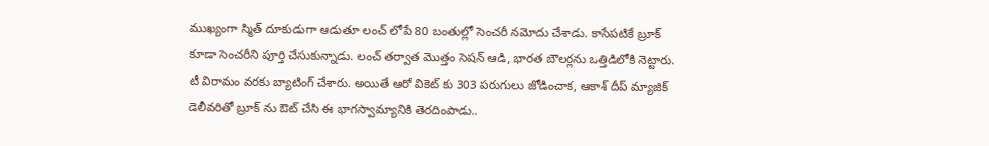ముఖ్యంగా స్మిత్ దూకుడుగా ఆడుతూ లంచ్ లోపే 80 బంతుల్లో సెంచ‌రీ న‌మోదు చేశాడు. కాసేప‌టికే బ్రూక్ కూడా సెంచ‌రీని పూర్తి చేసుకున్నాడు. లంచ్ త‌ర్వాత మొత్తం సెష‌న్ ఆడి, భార‌త బౌల‌ర్ల‌ను ఒత్తిడిలోకి నెట్టారు. టీ విరామం వ‌ర‌కు బ్యాటింగ్ చేశారు. అయితే ఆరో వికెట్ కు 303 ప‌రుగులు జోడించాక‌, ఆకాశ్ దీప్ మ్యాజిక్ డెలీవ‌రితో బ్రూక్ ను ఔట్ చేసి ఈ భాగ‌స్వామ్యానికి తెర‌దింపాడు..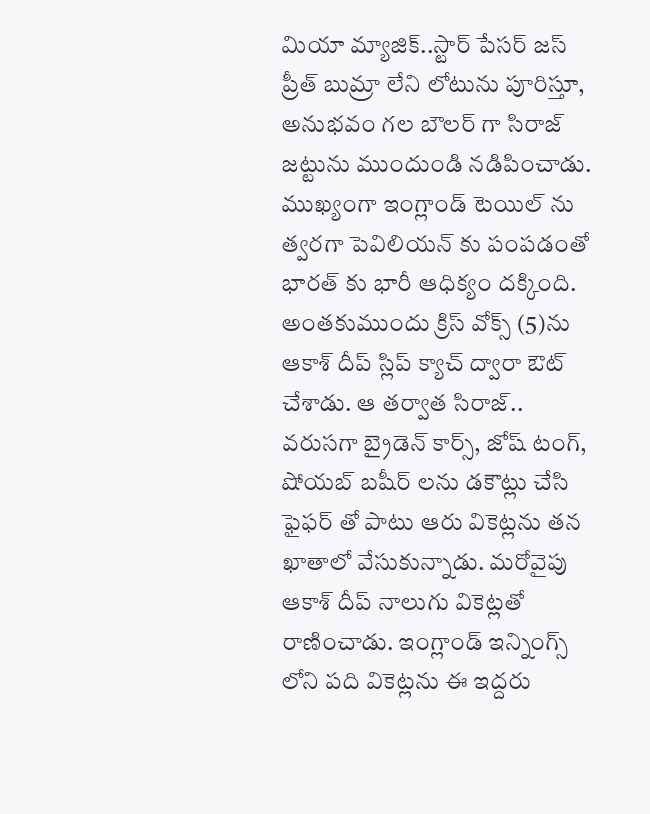మియా మ్యాజిక్..స్టార్ పేస‌ర్ జ‌స్ ప్రీత్ బుమ్రా లేని లోటును పూరిస్తూ, అనుభ‌వం గ‌ల బౌల‌ర్ గా సిరాజ్ జ‌ట్టును ముందుండి న‌డిపించాడు. ముఖ్యంగా ఇంగ్లాండ్ టెయిల్ ను త్వ‌ర‌గా పెవిలియ‌న్ కు పంప‌డంతో భార‌త్ కు భారీ ఆధిక్యం ద‌క్కింది. అంత‌కుముందు క్రిస్ వోక్స్ (5)ను ఆకాశ్ దీప్ స్లిప్ క్యాచ్ ద్వారా ఔట్ చేశాడు. ఆ త‌ర్వాత సిరాజ్.. వ‌రుస‌గా బ్రైడెన్ కార్స్, జోష్ టంగ్, షోయ‌బ్ బ‌షీర్ ల‌ను డ‌కౌట్లు చేసి ఫైఫ‌ర్ తో పాటు ఆరు వికెట్ల‌ను త‌న ఖాతాలో వేసుకున్నాడు. మ‌రోవైపు ఆకాశ్ దీప్ నాలుగు వికెట్ల‌తో రాణించాడు. ఇంగ్లాండ్ ఇన్నింగ్స్ లోని ప‌ది వికెట్ల‌ను ఈ ఇద్ద‌రు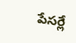పేస‌ర్లే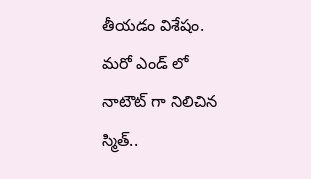తీయ‌డం విశేషం. మ‌రో ఎండ్ లో నాటౌట్ గా నిలిచిన స్మిత్..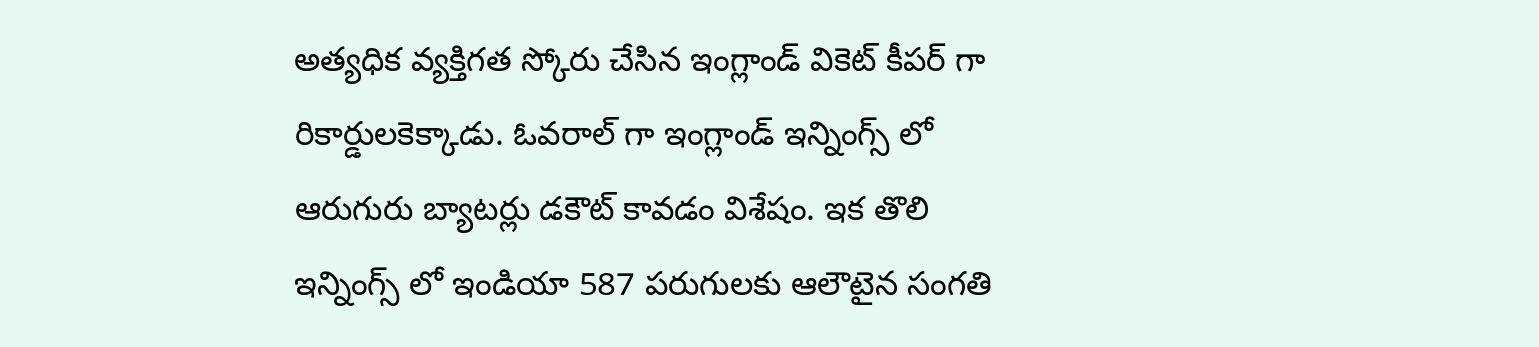అత్య‌ధిక వ్య‌క్తిగ‌త స్కోరు చేసిన ఇంగ్లాండ్ వికెట్ కీప‌ర్ గా రికార్డుల‌కెక్కాడు. ఓవ‌రాల్ గా ఇంగ్లాండ్ ఇన్నింగ్స్ లో ఆరుగురు బ్యాట‌ర్లు డ‌కౌట్ కావ‌డం విశేషం. ఇక తొలి ఇన్నింగ్స్ లో ఇండియా 587 పరుగులకు ఆలౌటైన సంగతి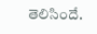తెలిసిందే.